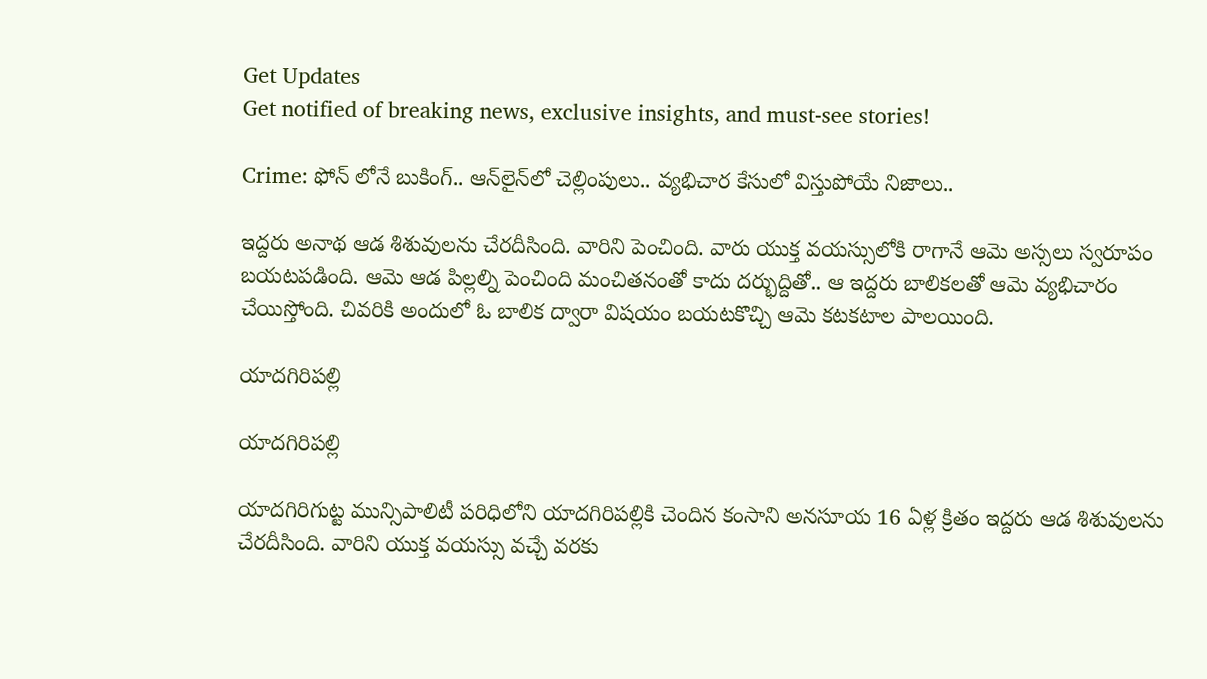Get Updates
Get notified of breaking news, exclusive insights, and must-see stories!

Crime: ఫోన్ లోనే బుకింగ్.. ఆన్‍లైన్‍లో చెల్లింపులు.. వ్యభిచార కేసులో విస్తుపోయే నిజాలు..

ఇద్దరు అనాథ ఆడ శిశువులను చేరదీసింది. వారిని పెంచింది. వారు యుక్త వయస్సులోకి రాగానే ఆమె అస్సలు స్వరూపం బయటపడింది. ఆమె ఆడ పిల్లల్ని పెంచింది మంచితనంతో కాదు దర్భుద్దితో.. ఆ ఇద్దరు బాలికలతో ఆమె వ్యభిచారం చేయిస్తోంది. చివరికి అందులో ఓ బాలిక ద్వారా విషయం బయటకొచ్చి ఆమె కటకటాల పాలయింది.

యాదగిరిపల్లి

యాదగిరిపల్లి

యాదగిరిగుట్ట మున్సిపాలిటీ పరిధిలోని యాదగిరిపల్లికి చెందిన కంసాని అనసూయ 16 ఏళ్ల క్రితం ఇద్దరు ఆడ శిశువులను చేరదీసింది. వారిని యుక్త వయస్సు వచ్చే వరకు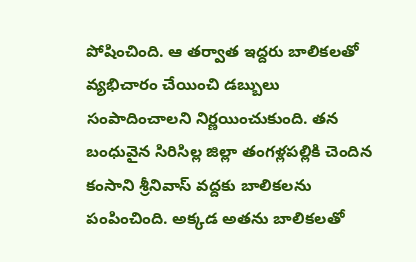పోషించింది. ఆ తర్వాత ఇద్దరు బాలికలతో వ్యభిచారం చేయించి డబ్బులు సంపాదించాలని నిర్ణయించుకుంది. తన బంధువైన సిరిసిల్ల జిల్లా తంగళ్లపల్లికి చెందిన కంసాని శ్రీనివాస్ వద్దకు బాలికలను
పంపించింది. అక్కడ అతను బాలికలతో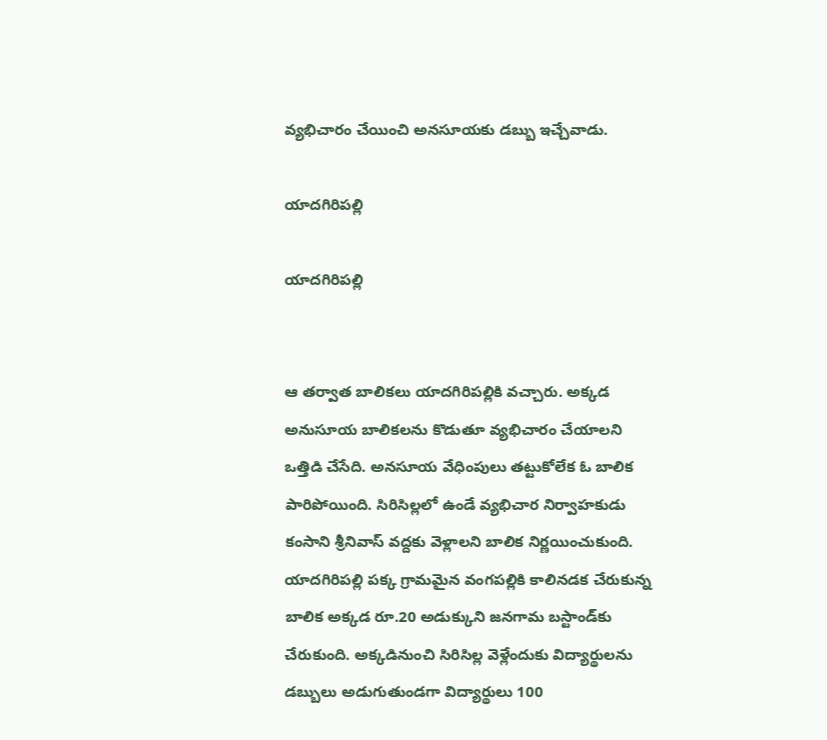వ్యభిచారం చేయించి అనసూయకు డబ్బు ఇచ్చేవాడు.

యాదగిరిపల్లి

యాదగిరిపల్లి


ఆ తర్వాత బాలికలు యాదగిరిపల్లికి వచ్చారు. అక్కడ అనుసూయ బాలికలను కొడుతూ వ్యభిచారం చేయాలని ఒత్తిడి చేసేది. అనసూయ వేధింపులు తట్టుకోలేక ఓ బాలిక పారిపోయింది. సిరిసిల్లలో ఉండే వ్యభిచార నిర్వాహకుడు కంసాని శ్రీనివాస్‌ వద్దకు వెళ్లాలని బాలిక నిర్ణయించుకుంది. యాదగిరిపల్లి పక్క గ్రామమైన వంగపల్లికి కాలినడక చేరుకున్న బాలిక అక్కడ రూ.20 అడుక్కుని జనగామ బస్టాండ్‌కు చేరుకుంది. అక్కడినుంచి సిరిసిల్ల వెళ్లేందుకు విద్యార్థులను డబ్బులు అడుగుతుండగా విద్యార్థులు 100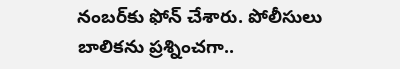నంబర్‌కు ఫోన్‌ చేశారు. పోలీసులు బాలికను ప్రశ్నించగా..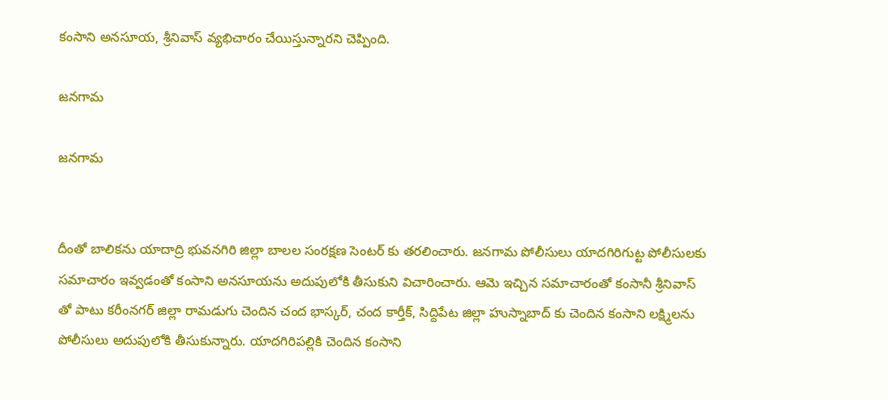కంసాని అనసూయ, శ్రీనివాస్ వ్యభిచారం చేయిస్తున్నారని చెప్పింది.

జనగామ

జనగామ


దీంతో బాలికను యాదాద్రి భువనగిరి జిల్లా బాలల సంరక్షణ సెంటర్ కు తరలించారు. జనగామ పోలీసులు యాదగిరిగుట్ట పోలీసులకు సమాచారం ఇవ్వడంతో కంసాని అనసూయను అదుపులోకి తీసుకుని విచారించారు. ఆమె ఇచ్చిన సమాచారంతో కంసానీ శ్రీనివాస్ తో పాటు కరీంనగర్ జిల్లా రామడుగు చెందిన చంద భాస్కర్, చంద కార్తీక్, సిద్దిపేట జిల్లా హుస్నాబాద్ కు చెందిన కంసాని లక్ష్మిలను పోలీసులు అదుపులోకి తీసుకున్నారు. యాదగిరిపల్లికి చెందిన కంసాని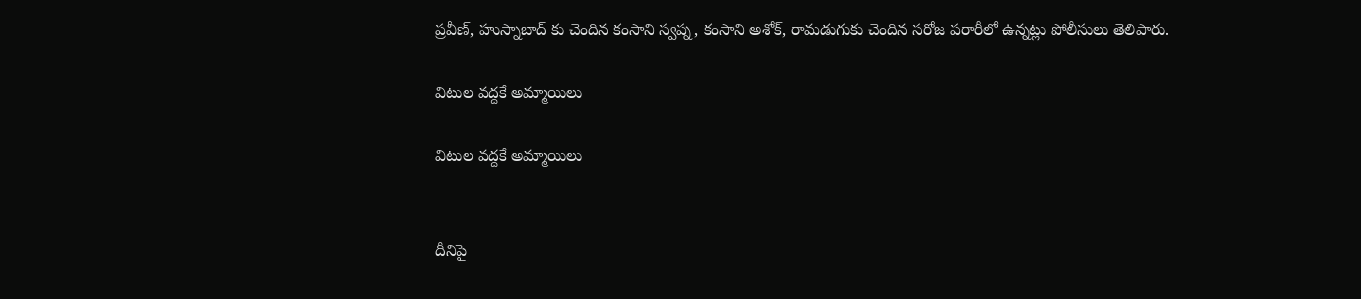ప్రవీణ్, హుస్నాబాద్ కు చెందిన కంసాని స్వప్న, కంసాని అశోక్, రామడుగుకు చెందిన సరోజ పరారీలో ఉన్నట్లు పోలీసులు తెలిపారు.

విటుల వద్దకే అమ్మాయిలు

విటుల వద్దకే అమ్మాయిలు


దీనిపై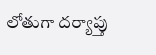లోతుగా దర్యాప్తు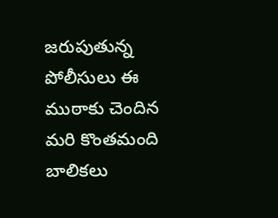జరుపుతున్న పోలీసులు ఈ ముఠాకు చెందిన మరి కొంతమంది బాలికలు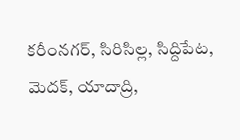కరీంనగర్, సిరిసిల్ల, సిద్దిపేట, మెదక్, యాదాద్రి,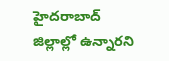హైదరాబాద్‌ జిల్లాల్లో ఉన్నారని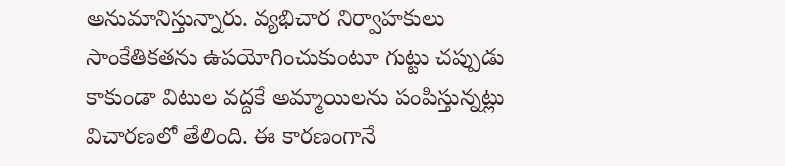అనుమానిస్తున్నారు. వ్యభిచార నిర్వాహకులు సాంకేతికతను ఉపయోగించుకుంటూ గుట్టు చప్పుడు కాకుండా విటుల వద్దకే అమ్మాయిలను పంపిస్తున్నట్లు విచారణలో తేలింది. ఈ కారణంగానే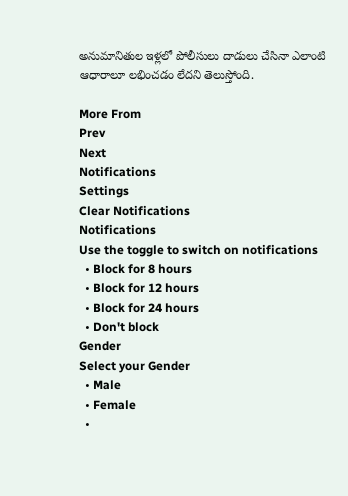అనుమానితుల ఇళ్లలో పోలీసులు దాడులు చేసినా ఎలాంటి ఆధారాలూ లభించడం లేదని తెలుస్తోంది.

More From
Prev
Next
Notifications
Settings
Clear Notifications
Notifications
Use the toggle to switch on notifications
  • Block for 8 hours
  • Block for 12 hours
  • Block for 24 hours
  • Don't block
Gender
Select your Gender
  • Male
  • Female
  •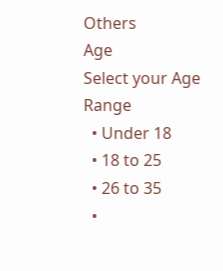Others
Age
Select your Age Range
  • Under 18
  • 18 to 25
  • 26 to 35
  •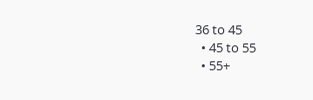36 to 45
  • 45 to 55
  • 55+